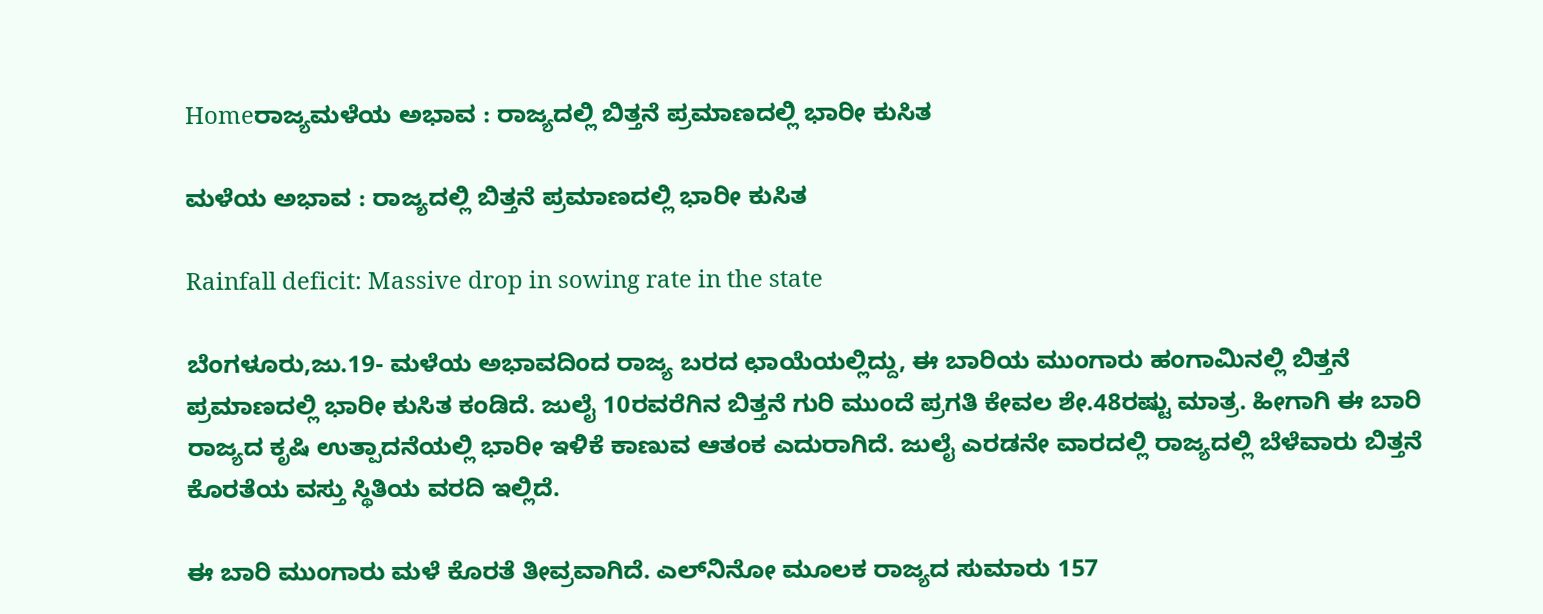Homeರಾಜ್ಯಮಳೆಯ ಅಭಾವ : ರಾಜ್ಯದಲ್ಲಿ ಬಿತ್ತನೆ ಪ್ರಮಾಣದಲ್ಲಿ ಭಾರೀ ಕುಸಿತ

ಮಳೆಯ ಅಭಾವ : ರಾಜ್ಯದಲ್ಲಿ ಬಿತ್ತನೆ ಪ್ರಮಾಣದಲ್ಲಿ ಭಾರೀ ಕುಸಿತ

Rainfall deficit: Massive drop in sowing rate in the state

ಬೆಂಗಳೂರು,ಜು.19- ಮಳೆಯ ಅಭಾವದಿಂದ ರಾಜ್ಯ ಬರದ ಛಾಯೆಯಲ್ಲಿದ್ದು, ಈ ಬಾರಿಯ ಮುಂಗಾರು ಹಂಗಾಮಿನಲ್ಲಿ ಬಿತ್ತನೆ ಪ್ರಮಾಣದಲ್ಲಿ ಭಾರೀ ಕುಸಿತ ಕಂಡಿದೆ. ಜುಲೈ 10ರವರೆಗಿನ ಬಿತ್ತನೆ ಗುರಿ ಮುಂದೆ ಪ್ರಗತಿ ಕೇವಲ ಶೇ.48ರಷ್ಟು ಮಾತ್ರ. ಹೀಗಾಗಿ ಈ ಬಾರಿ ರಾಜ್ಯದ ಕೃಷಿ ಉತ್ಪಾದನೆಯಲ್ಲಿ ಭಾರೀ ಇಳಿಕೆ ಕಾಣುವ ಆತಂಕ ಎದುರಾಗಿದೆ. ಜುಲೈ ಎರಡನೇ ವಾರದಲ್ಲಿ ರಾಜ್ಯದಲ್ಲಿ ಬೆಳೆವಾರು ಬಿತ್ತನೆ ಕೊರತೆಯ ವಸ್ತು ಸ್ಥಿತಿಯ ವರದಿ ಇಲ್ಲಿದೆ.

ಈ ಬಾರಿ ಮುಂಗಾರು ಮಳೆ ಕೊರತೆ ತೀವ್ರವಾಗಿದೆ. ಎಲ್‌ನಿನೋ ಮೂಲಕ ರಾಜ್ಯದ ಸುಮಾರು 157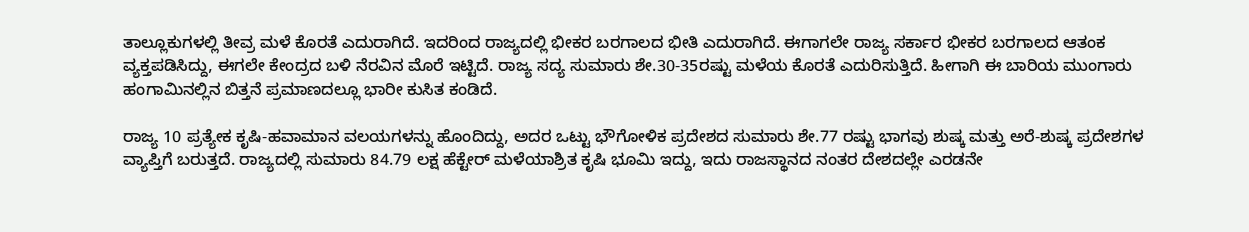ತಾಲ್ಲೂಕುಗಳಲ್ಲಿ ತೀವ್ರ ಮಳೆ ಕೊರತೆ ಎದುರಾಗಿದೆ. ಇದರಿಂದ ರಾಜ್ಯದಲ್ಲಿ ಭೀಕರ ಬರಗಾಲದ ಭೀತಿ ಎದುರಾಗಿದೆ. ಈಗಾಗಲೇ ರಾಜ್ಯ ಸರ್ಕಾರ ಭೀಕರ ಬರಗಾಲದ ಆತಂಕ ವ್ಯಕ್ತಪಡಿಸಿದ್ದು, ಈಗಲೇ ಕೇಂದ್ರದ ಬಳಿ ನೆರವಿನ ಮೊರೆ ಇಟ್ಟಿದೆ. ರಾಜ್ಯ ಸದ್ಯ ಸುಮಾರು ಶೇ.30-35ರಷ್ಟು ಮಳೆಯ ಕೊರತೆ ಎದುರಿಸುತ್ತಿದೆ. ಹೀಗಾಗಿ ಈ ಬಾರಿಯ ಮುಂಗಾರು ಹಂಗಾಮಿನಲ್ಲಿನ ಬಿತ್ತನೆ ಪ್ರಮಾಣದಲ್ಲೂ ಭಾರೀ ಕುಸಿತ ಕಂಡಿದೆ.

ರಾಜ್ಯ 10 ಪ್ರತ್ಯೇಕ ಕೃಷಿ-ಹವಾಮಾನ ವಲಯಗಳನ್ನು ಹೊಂದಿದ್ದು, ಅದರ ಒಟ್ಟು ಭೌಗೋಳಿಕ ಪ್ರದೇಶದ ಸುಮಾರು ಶೇ.77 ರಷ್ಟು ಭಾಗವು ಶುಷ್ಕ ಮತ್ತು ಅರೆ-ಶುಷ್ಕ ಪ್ರದೇಶಗಳ ವ್ಯಾಪ್ತಿಗೆ ಬರುತ್ತದೆ. ರಾಜ್ಯದಲ್ಲಿ ಸುಮಾರು 84.79 ಲಕ್ಷ ಹೆಕ್ಟೇರ್‌ ಮಳೆಯಾಶ್ರಿತ ಕೃಷಿ ಭೂಮಿ ಇದ್ದು, ಇದು ರಾಜಸ್ಥಾನದ ನಂತರ ದೇಶದಲ್ಲೇ ಎರಡನೇ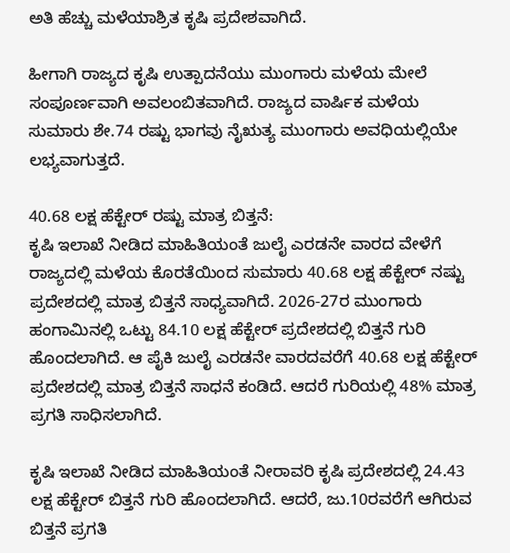ಅತಿ ಹೆಚ್ಚು ಮಳೆಯಾಶ್ರಿತ ಕೃಷಿ ಪ್ರದೇಶವಾಗಿದೆ.

ಹೀಗಾಗಿ ರಾಜ್ಯದ ಕೃಷಿ ಉತ್ಪಾದನೆಯು ಮುಂಗಾರು ಮಳೆಯ ಮೇಲೆ ಸಂಪೂರ್ಣವಾಗಿ ಅವಲಂಬಿತವಾಗಿದೆ. ರಾಜ್ಯದ ವಾರ್ಷಿಕ ಮಳೆಯ ಸುಮಾರು ಶೇ.74 ರಷ್ಟು ಭಾಗವು ನೈಋತ್ಯ ಮುಂಗಾರು ಅವಧಿಯಲ್ಲಿಯೇ ಲಭ್ಯವಾಗುತ್ತದೆ.

40.68 ಲಕ್ಷ ಹೆಕ್ಟೇರ್‌ ರಷ್ಟು ಮಾತ್ರ ಬಿತ್ತನೆ:
ಕೃಷಿ ಇಲಾಖೆ ನೀಡಿದ ಮಾಹಿತಿಯಂತೆ ಜುಲೈ ಎರಡನೇ ವಾರದ ವೇಳೆಗೆ ರಾಜ್ಯದಲ್ಲಿ ಮಳೆಯ ಕೊರತೆಯಿಂದ ಸುಮಾರು 40.68 ಲಕ್ಷ ಹೆಕ್ಟೇರ್‌ ನಷ್ಟು ಪ್ರದೇಶದಲ್ಲಿ ಮಾತ್ರ ಬಿತ್ತನೆ ಸಾಧ್ಯವಾಗಿದೆ. 2026-27ರ ಮುಂಗಾರು ಹಂಗಾಮಿನಲ್ಲಿ ಒಟ್ಟು 84.10 ಲಕ್ಷ ಹೆಕ್ಟೇರ್‌ ಪ್ರದೇಶದಲ್ಲಿ ಬಿತ್ತನೆ ಗುರಿ ಹೊಂದಲಾಗಿದೆ. ಆ ಪೈಕಿ ಜುಲೈ ಎರಡನೇ ವಾರದವರೆಗೆ 40.68 ಲಕ್ಷ ಹೆಕ್ಟೇರ್‌ ಪ್ರದೇಶದಲ್ಲಿ ಮಾತ್ರ ಬಿತ್ತನೆ ಸಾಧನೆ ಕಂಡಿದೆ. ಆದರೆ ಗುರಿಯಲ್ಲಿ 48% ಮಾತ್ರ ಪ್ರಗತಿ ಸಾಧಿಸಲಾಗಿದೆ.

ಕೃಷಿ ಇಲಾಖೆ ನೀಡಿದ ಮಾಹಿತಿಯಂತೆ ನೀರಾವರಿ ಕೃಷಿ ಪ್ರದೇಶದಲ್ಲಿ 24.43 ಲಕ್ಷ ಹೆಕ್ಟೇರ್‌ ಬಿತ್ತನೆ ಗುರಿ ಹೊಂದಲಾಗಿದೆ. ಆದರೆ, ಜು.10ರವರೆಗೆ ಆಗಿರುವ ಬಿತ್ತನೆ ಪ್ರಗತಿ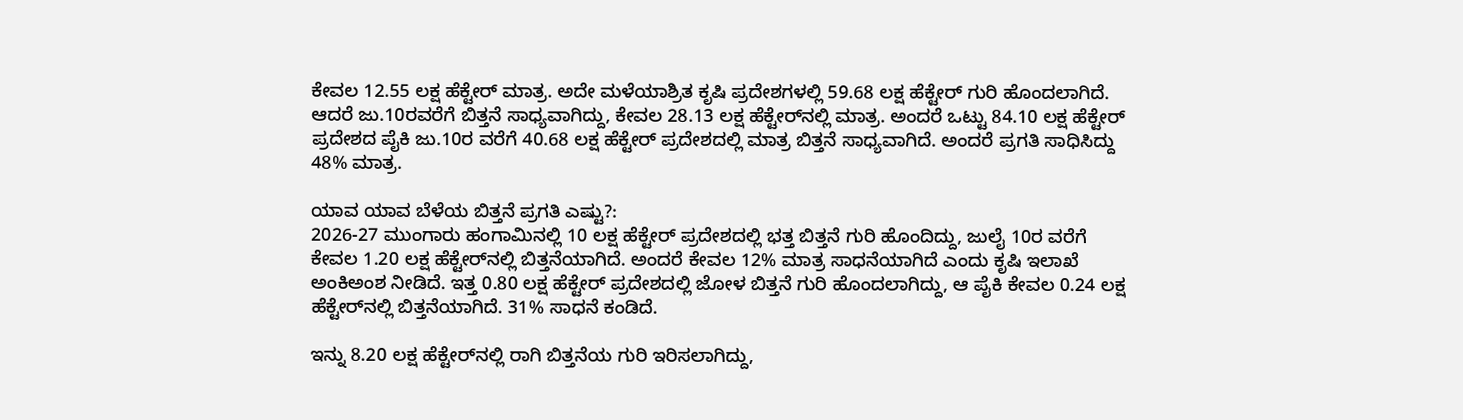ಕೇವಲ 12.55 ಲಕ್ಷ ಹೆಕ್ಟೇರ್‌ ಮಾತ್ರ. ಅದೇ ಮಳೆಯಾಶ್ರಿತ ಕೃಷಿ ಪ್ರದೇಶಗಳಲ್ಲಿ 59.68 ಲಕ್ಷ ಹೆಕ್ಟೇರ್‌ ಗುರಿ ಹೊಂದಲಾಗಿದೆ. ಆದರೆ ಜು.10ರವರೆಗೆ ಬಿತ್ತನೆ ಸಾಧ್ಯವಾಗಿದ್ದು, ಕೇವಲ 28.13 ಲಕ್ಷ ಹೆಕ್ಟೇರ್‌ನಲ್ಲಿ ಮಾತ್ರ. ಅಂದರೆ ಒಟ್ಟು 84.10 ಲಕ್ಷ ಹೆಕ್ಟೇರ್‌ ಪ್ರದೇಶದ ಪೈಕಿ ಜು.10ರ ವರೆಗೆ 40.68 ಲಕ್ಷ ಹೆಕ್ಟೇರ್‌ ಪ್ರದೇಶದಲ್ಲಿ ಮಾತ್ರ ಬಿತ್ತನೆ ಸಾಧ್ಯವಾಗಿದೆ. ಅಂದರೆ ಪ್ರಗತಿ ಸಾಧಿಸಿದ್ದು 48% ಮಾತ್ರ.

ಯಾವ ಯಾವ ಬೆಳೆಯ ಬಿತ್ತನೆ ಪ್ರಗತಿ ಎಷ್ಟು?:
2026-27 ಮುಂಗಾರು ಹಂಗಾಮಿನಲ್ಲಿ 10 ಲಕ್ಷ ಹೆಕ್ಟೇರ್‌ ಪ್ರದೇಶದಲ್ಲಿ ಭತ್ತ ಬಿತ್ತನೆ ಗುರಿ ಹೊಂದಿದ್ದು, ಜುಲೈ 10ರ ವರೆಗೆ ಕೇವಲ 1.20 ಲಕ್ಷ ಹೆಕ್ಟೇರ್‌ನಲ್ಲಿ ಬಿತ್ತನೆಯಾಗಿದೆ. ಅಂದರೆ ಕೇವಲ 12% ಮಾತ್ರ ಸಾಧನೆಯಾಗಿದೆ ಎಂದು ಕೃಷಿ ಇಲಾಖೆ ಅಂಕಿಅಂಶ ನೀಡಿದೆ. ಇತ್ತ 0.80 ಲಕ್ಷ ಹೆಕ್ಟೇರ್‌ ಪ್ರದೇಶದಲ್ಲಿ ಜೋಳ ಬಿತ್ತನೆ ಗುರಿ ಹೊಂದಲಾಗಿದ್ದು, ಆ ಪೈಕಿ ಕೇವಲ 0.24 ಲಕ್ಷ ಹೆಕ್ಟೇರ್‌ನಲ್ಲಿ ಬಿತ್ತನೆಯಾಗಿದೆ. 31% ಸಾಧನೆ ಕಂಡಿದೆ.

ಇನ್ನು 8.20 ಲಕ್ಷ ಹೆಕ್ಟೇರ್‌ನಲ್ಲಿ ರಾಗಿ ಬಿತ್ತನೆಯ ಗುರಿ ಇರಿಸಲಾಗಿದ್ದು,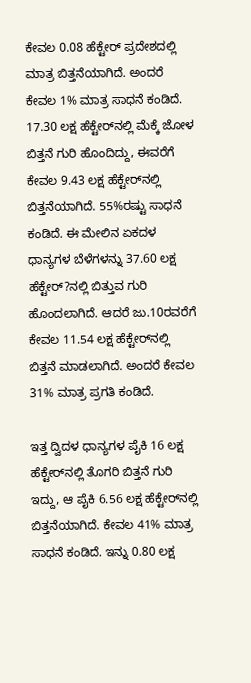ಕೇವಲ 0.08 ಹೆಕ್ಟೇರ್‌ ಪ್ರದೇಶದಲ್ಲಿ ಮಾತ್ರ ಬಿತ್ತನೆಯಾಗಿದೆ. ಅಂದರೆ ಕೇವಲ 1% ಮಾತ್ರ ಸಾಧನೆ ಕಂಡಿದೆ. 17.30 ಲಕ್ಷ ಹೆಕ್ಟೇರ್‌ನಲ್ಲಿ ಮೆಕ್ಕೆ ಜೋಳ ಬಿತ್ತನೆ ಗುರಿ ಹೊಂದಿದ್ದು, ಈವರೆಗೆ ಕೇವಲ 9.43 ಲಕ್ಷ ಹೆಕ್ಟೇರ್‌ನಲ್ಲಿ ಬಿತ್ತನೆಯಾಗಿದೆ. 55%ರಷ್ಟು ಸಾಧನೆ ಕಂಡಿದೆ. ಈ ಮೇಲಿನ ಏಕದಳ ಧಾನ್ಯಗಳ ಬೆಳೆಗಳನ್ನು 37.60 ಲಕ್ಷ ಹೆಕ್ಟೇರ್‌?ನಲ್ಲಿ ಬಿತ್ತುವ ಗುರಿ ಹೊಂದಲಾಗಿದೆ. ಆದರೆ ಜು.10ರವರೆಗೆ ಕೇವಲ 11.54 ಲಕ್ಷ ಹೆಕ್ಟೇರ್‌ನಲ್ಲಿ ಬಿತ್ತನೆ ಮಾಡಲಾಗಿದೆ. ಅಂದರೆ ಕೇವಲ 31% ಮಾತ್ರ ಪ್ರಗತಿ ಕಂಡಿದೆ.

ಇತ್ತ ದ್ವಿದಳ ಧಾನ್ಯಗಳ ಪೈಕಿ 16 ಲಕ್ಷ ಹೆಕ್ಟೇರ್‌ನಲ್ಲಿ ತೊಗರಿ ಬಿತ್ತನೆ ಗುರಿ ಇದ್ದು, ಆ ಪೈಕಿ 6.56 ಲಕ್ಷ ಹೆಕ್ಟೇರ್‌ನಲ್ಲಿ ಬಿತ್ತನೆಯಾಗಿದೆ. ಕೇವಲ 41% ಮಾತ್ರ ಸಾಧನೆ ಕಂಡಿದೆ. ಇನ್ನು 0.80 ಲಕ್ಷ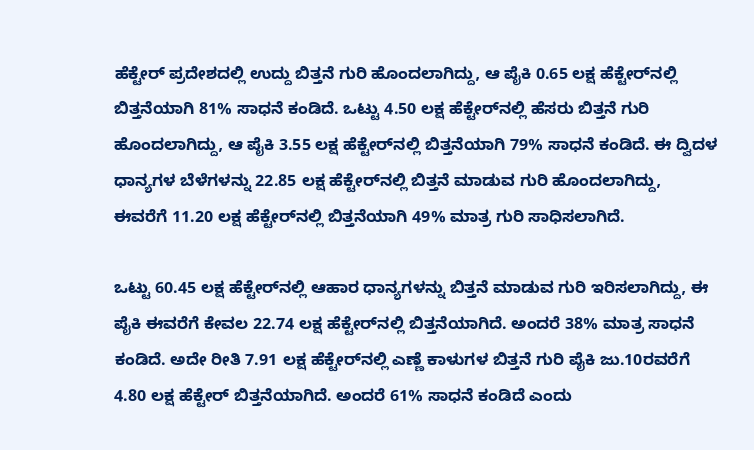ಹೆಕ್ಟೇರ್‌ ಪ್ರದೇಶದಲ್ಲಿ ಉದ್ದು ಬಿತ್ತನೆ ಗುರಿ ಹೊಂದಲಾಗಿದ್ದು, ಆ ಪೈಕಿ 0.65 ಲಕ್ಷ ಹೆಕ್ಟೇರ್‌ನಲ್ಲಿ ಬಿತ್ತನೆಯಾಗಿ 81% ಸಾಧನೆ ಕಂಡಿದೆ. ಒಟ್ಟು 4.50 ಲಕ್ಷ ಹೆಕ್ಟೇರ್‌ನಲ್ಲಿ ಹೆಸರು ಬಿತ್ತನೆ ಗುರಿ ಹೊಂದಲಾಗಿದ್ದು, ಆ ಪೈಕಿ 3.55 ಲಕ್ಷ ಹೆಕ್ಟೇರ್‌ನಲ್ಲಿ ಬಿತ್ತನೆಯಾಗಿ 79% ಸಾಧನೆ ಕಂಡಿದೆ. ಈ ದ್ವಿದಳ ಧಾನ್ಯಗಳ ಬೆಳೆಗಳನ್ನು 22.85 ಲಕ್ಷ ಹೆಕ್ಟೇರ್‌ನಲ್ಲಿ ಬಿತ್ತನೆ ಮಾಡುವ ಗುರಿ ಹೊಂದಲಾಗಿದ್ದು, ಈವರೆಗೆ 11.20 ಲಕ್ಷ ಹೆಕ್ಟೇರ್‌ನಲ್ಲಿ ಬಿತ್ತನೆಯಾಗಿ 49% ಮಾತ್ರ ಗುರಿ ಸಾಧಿಸಲಾಗಿದೆ.

ಒಟ್ಟು 60.45 ಲಕ್ಷ ಹೆಕ್ಟೇರ್‌ನಲ್ಲಿ ಆಹಾರ ಧಾನ್ಯಗಳನ್ನು ಬಿತ್ತನೆ ಮಾಡುವ ಗುರಿ ಇರಿಸಲಾಗಿದ್ದು, ಈ ಪೈಕಿ ಈವರೆಗೆ ಕೇವಲ 22.74 ಲಕ್ಷ ಹೆಕ್ಟೇರ್‌ನಲ್ಲಿ ಬಿತ್ತನೆಯಾಗಿದೆ. ಅಂದರೆ 38% ಮಾತ್ರ ಸಾಧನೆ ಕಂಡಿದೆ. ಅದೇ ರೀತಿ 7.91 ಲಕ್ಷ ಹೆಕ್ಟೇರ್‌ನಲ್ಲಿ ಎಣ್ಣೆ ಕಾಳುಗಳ ಬಿತ್ತನೆ ಗುರಿ ಪೈಕಿ ಜು.10ರವರೆಗೆ 4.80 ಲಕ್ಷ ಹೆಕ್ಟೇರ್‌ ಬಿತ್ತನೆಯಾಗಿದೆ. ಅಂದರೆ 61% ಸಾಧನೆ ಕಂಡಿದೆ ಎಂದು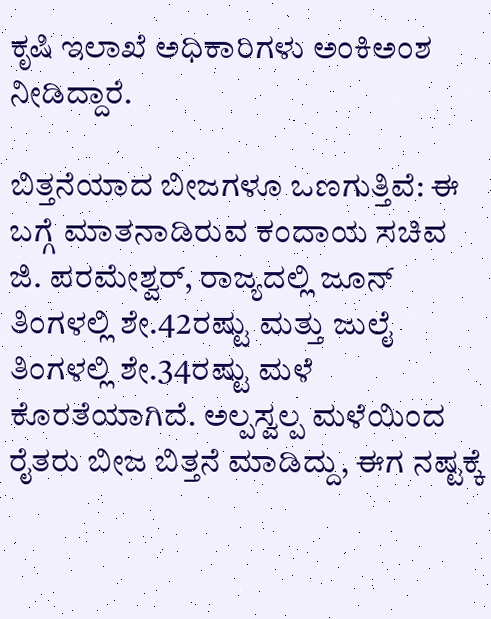ಕೃಷಿ ಇಲಾಖೆ ಅಧಿಕಾರಿಗಳು ಅಂಕಿಅಂಶ ನೀಡಿದ್ದಾರೆ.

ಬಿತ್ತನೆಯಾದ ಬೀಜಗಳೂ ಒಣಗುತ್ತಿವೆ: ಈ ಬಗ್ಗೆ ಮಾತನಾಡಿರುವ ಕಂದಾಯ ಸಚಿವ ಜಿ. ಪರಮೇಶ್ವರ್‌, ರಾಜ್ಯದಲ್ಲಿ ಜೂನ್‌ ತಿಂಗಳಲ್ಲಿ ಶೇ.42ರಷ್ಟು ಮತ್ತು ಜುಲೈ ತಿಂಗಳಲ್ಲಿ ಶೇ.34ರಷ್ಟು ಮಳೆ ಕೊರತೆಯಾಗಿದೆ. ಅಲ್ಪಸ್ವಲ್ಪ ಮಳೆಯಿಂದ ರೈತರು ಬೀಜ ಬಿತ್ತನೆ ಮಾಡಿದ್ದು, ಈಗ ನಷ್ಟಕ್ಕೆ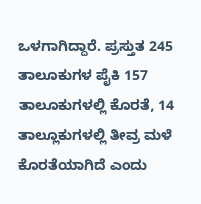ಒಳಗಾಗಿದ್ದಾರೆ. ಪ್ರಸ್ತುತ 245 ತಾಲೂಕುಗಳ ಪೈಕಿ 157 ತಾಲೂಕುಗಳಲ್ಲಿ ಕೊರತೆ, 14 ತಾಲ್ಲೂಕುಗಳಲ್ಲಿ ತೀವ್ರ ಮಳೆ ಕೊರತೆಯಾಗಿದೆ ಎಂದು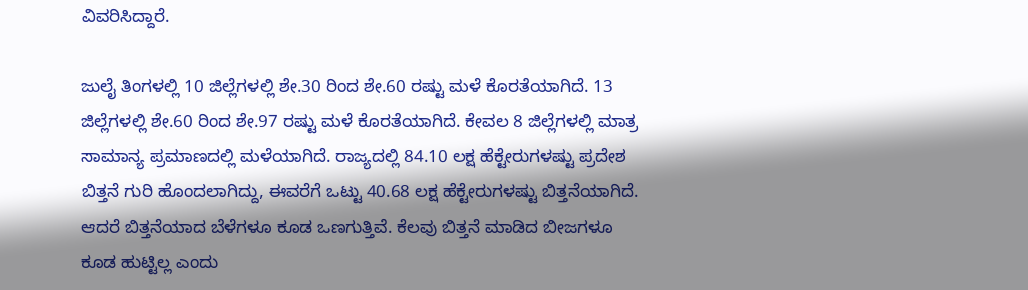ವಿವರಿಸಿದ್ದಾರೆ.

ಜುಲೈ ತಿಂಗಳಲ್ಲಿ 10 ಜಿಲ್ಲೆಗಳಲ್ಲಿ ಶೇ.30 ರಿಂದ ಶೇ.60 ರಷ್ಟು ಮಳೆ ಕೊರತೆಯಾಗಿದೆ. 13 ಜಿಲ್ಲೆಗಳಲ್ಲಿ ಶೇ.60 ರಿಂದ ಶೇ.97 ರಷ್ಟು ಮಳೆ ಕೊರತೆಯಾಗಿದೆ. ಕೇವಲ 8 ಜಿಲ್ಲೆಗಳಲ್ಲಿ ಮಾತ್ರ ಸಾಮಾನ್ಯ ಪ್ರಮಾಣದಲ್ಲಿ ಮಳೆಯಾಗಿದೆ. ರಾಜ್ಯದಲ್ಲಿ 84.10 ಲಕ್ಷ ಹೆಕ್ಟೇರುಗಳಷ್ಟು ಪ್ರದೇಶ ಬಿತ್ತನೆ ಗುರಿ ಹೊಂದಲಾಗಿದ್ದು, ಈವರೆಗೆ ಒಟ್ಟು 40.68 ಲಕ್ಷ ಹೆಕ್ಟೇರುಗಳಷ್ಟು ಬಿತ್ತನೆಯಾಗಿದೆ. ಆದರೆ ಬಿತ್ತನೆಯಾದ ಬೆಳೆಗಳೂ ಕೂಡ ಒಣಗುತ್ತಿವೆ. ಕೆಲವು ಬಿತ್ತನೆ ಮಾಡಿದ ಬೀಜಗಳೂ ಕೂಡ ಹುಟ್ಟಿಲ್ಲ ಎಂದು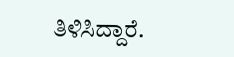ತಿಳಿಸಿದ್ದಾರೆ.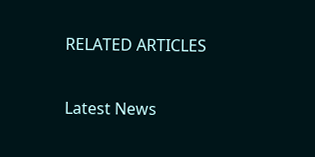RELATED ARTICLES

Latest News